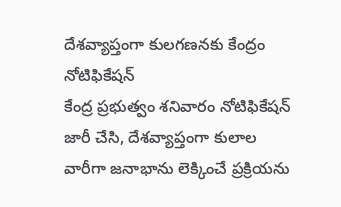దేశవ్యాప్తంగా కులగణనకు కేంద్రం నోటిఫికేషన్
కేంద్ర ప్రభుత్వం శనివారం నోటిఫికేషన్ జారీ చేసి, దేశవ్యాప్తంగా కులాల వారీగా జనాభాను లెక్కించే ప్రక్రియను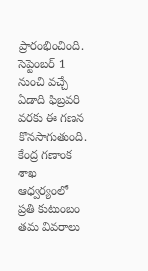ప్రారంభించింది. సెప్టెంబర్ 1 నుంచి వచ్చే ఏడాది ఫిబ్రవరి వరకు ఈ గణన కొనసాగుతుంది. కేంద్ర గణాంక శాఖ ఆధ్వర్యంలో ప్రతి కుటుంబం తమ వివరాలు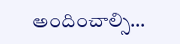అందించాల్సి…